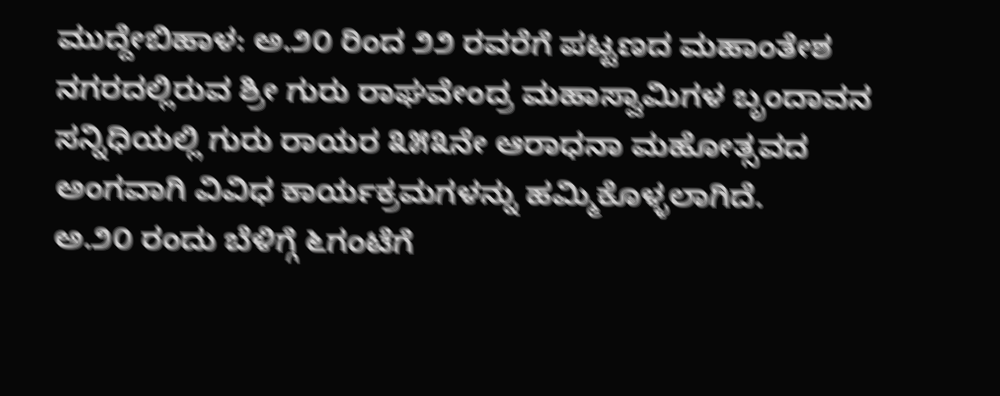ಮುದ್ದೇಬಿಹಾಳ: ಅ.೨೦ ರಿಂದ ೨೨ ರವರೆಗೆ ಪಟ್ಟಣದ ಮಹಾಂತೇಶ ನಗರದಲ್ಲಿರುವ ಶ್ರೀ ಗುರು ರಾಘವೇಂದ್ರ ಮಹಾಸ್ವಾಮಿಗಳ ಬೃಂದಾವನ ಸನ್ನಿಧಿಯಲ್ಲಿ ಗುರು ರಾಯರ ೩೫೩ನೇ ಆರಾಧನಾ ಮಹೋತ್ಸವದ ಅಂಗವಾಗಿ ವಿವಿಧ ಕಾರ್ಯಕ್ರಮಗಳನ್ನು ಹಮ್ಮಿಕೊಳ್ಳಲಾಗಿದೆ.
ಅ.೨೦ ರಂದು ಬೆಳಿಗ್ಗೆ ೬ಗಂಟೆಗೆ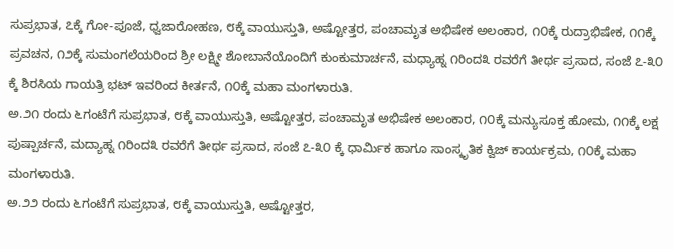ಸುಪ್ರಭಾತ, ೭ಕ್ಕೆ ಗೋ-ಪೂಜೆ, ಧ್ವಜಾರೋಹಣ, ೮ಕ್ಕೆ ವಾಯುಸ್ತುತಿ, ಅಷ್ಟೋತ್ತರ, ಪಂಚಾಮೃತ ಅಭಿಷೇಕ ಅಲಂಕಾರ, ೧೦ಕ್ಕೆ ರುದ್ರಾಭಿಷೇಕ, ೧೧ಕ್ಕೆ ಪ್ರವಚನ, ೧೨ಕ್ಕೆ ಸುಮಂಗಲೆಯರಿಂದ ಶ್ರೀ ಲಕ್ಷ್ಮೀ ಶೋಬಾನೆಯೊಂದಿಗೆ ಕುಂಕುಮಾರ್ಚನೆ, ಮಧ್ಯಾಹ್ನ ೧ರಿಂದ೩ ರವರೆಗೆ ತೀರ್ಥ ಪ್ರಸಾದ, ಸಂಜೆ ೭-೩೦ ಕ್ಕೆ ಶಿರಸಿಯ ಗಾಯತ್ರಿ ಭಟ್ ಇವರಿಂದ ಕೀರ್ತನೆ, ೧೦ಕ್ಕೆ ಮಹಾ ಮಂಗಳಾರುತಿ.
ಅ.೨೧ ರಂದು ೬ಗಂಟೆಗೆ ಸುಪ್ರಭಾತ, ೮ಕ್ಕೆ ವಾಯುಸ್ತುತಿ, ಅಷ್ಟೋತ್ತರ, ಪಂಚಾಮೃತ ಅಭಿಷೇಕ ಅಲಂಕಾರ, ೧೦ಕ್ಕೆ ಮನ್ಯುಸೂಕ್ತ ಹೋಮ, ೧೧ಕ್ಕೆ ಲಕ್ಷ ಪುಷ್ಪಾರ್ಚನೆ, ಮದ್ಯಾಹ್ನ ೧ರಿಂದ೩ ರವರೆಗೆ ತೀರ್ಥ ಪ್ರಸಾದ, ಸಂಜೆ ೭-೩೦ ಕ್ಕೆ ಧಾರ್ಮಿಕ ಹಾಗೂ ಸಾಂಸ್ಕೃತಿಕ ಕ್ವಿಜ್ ಕಾರ್ಯಕ್ರಮ, ೧೦ಕ್ಕೆ ಮಹಾ ಮಂಗಳಾರುತಿ.
ಅ.೨೨ ರಂದು ೬ಗಂಟೆಗೆ ಸುಪ್ರಭಾತ, ೮ಕ್ಕೆ ವಾಯುಸ್ತುತಿ, ಅಷ್ಟೋತ್ತರ,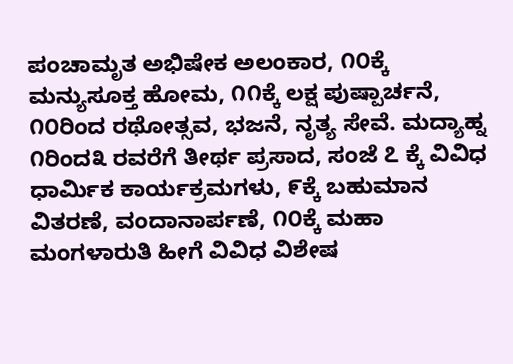ಪಂಚಾಮೃತ ಅಭಿಷೇಕ ಅಲಂಕಾರ, ೧೦ಕ್ಕೆ ಮನ್ಯುಸೂಕ್ತ ಹೋಮ, ೧೧ಕ್ಕೆ ಲಕ್ಷ ಪುಷ್ಪಾರ್ಚನೆ, ೧೦ರಿಂದ ರಥೋತ್ಸವ, ಭಜನೆ, ನೃತ್ಯ ಸೇವೆ. ಮದ್ಯಾಹ್ನ ೧ರಿಂದ೩ ರವರೆಗೆ ತೀರ್ಥ ಪ್ರಸಾದ, ಸಂಜೆ ೭ ಕ್ಕೆ ವಿವಿಧ ಧಾರ್ಮಿಕ ಕಾರ್ಯಕ್ರಮಗಳು, ೯ಕ್ಕೆ ಬಹುಮಾನ ವಿತರಣೆ, ವಂದಾನಾರ್ಪಣೆ, ೧೦ಕ್ಕೆ ಮಹಾ ಮಂಗಳಾರುತಿ ಹೀಗೆ ವಿವಿಧ ವಿಶೇಷ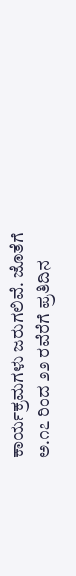ಕಾರ್ಯಕ್ರಮಗಳು ಜರುಗಲಿವೆ. ಜೊತೆಗೆ ಅ.೧೭ ರಿಂದ ೨೨ ರವೆರೆಗೆ ಪ್ರತಿದಿನ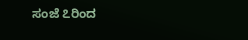ಸಂಜೆ ೭ರಿಂದ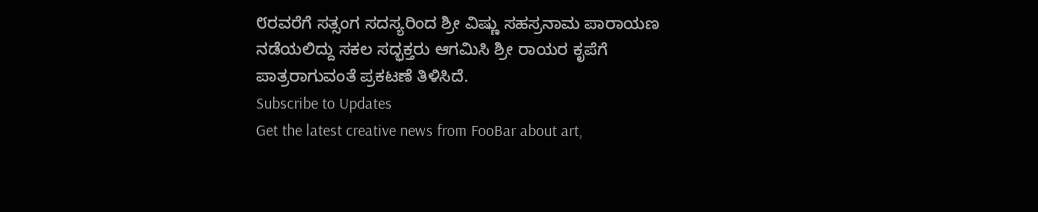೮ರವರೆಗೆ ಸತ್ಸಂಗ ಸದಸ್ಯರಿಂದ ಶ್ರೀ ವಿಷ್ಣು ಸಹಸ್ರನಾಮ ಪಾರಾಯಣ ನಡೆಯಲಿದ್ದು ಸಕಲ ಸದ್ಭಕ್ತರು ಆಗಮಿಸಿ ಶ್ರೀ ರಾಯರ ಕೃಪೆಗೆ ಪಾತ್ರರಾಗುವಂತೆ ಪ್ರಕಟಣೆ ತಿಳಿಸಿದೆ.
Subscribe to Updates
Get the latest creative news from FooBar about art,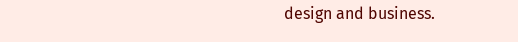design and business.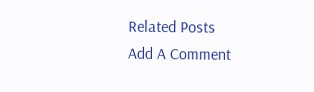Related Posts
Add A Comment